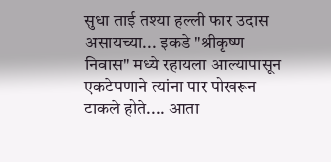सुधा ताई तश्या हल्ली फार उदास असायच्या... इकडे "श्रीकृष्ण निवास" मध्ये रहायला आल्यापासून एकटेपणाने त्यांना पार पोखरून टाकले होते.... आता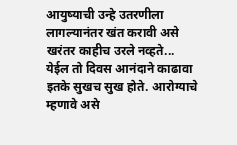आयुष्याची उन्हे उतरणीला लागल्यानंतर खंत करावी असे खरंतर काहीच उरले नव्हते... येईल तो दिवस आनंदाने काढावा इतके सुखच सुख होते. आरोग्याचे म्हणावे असे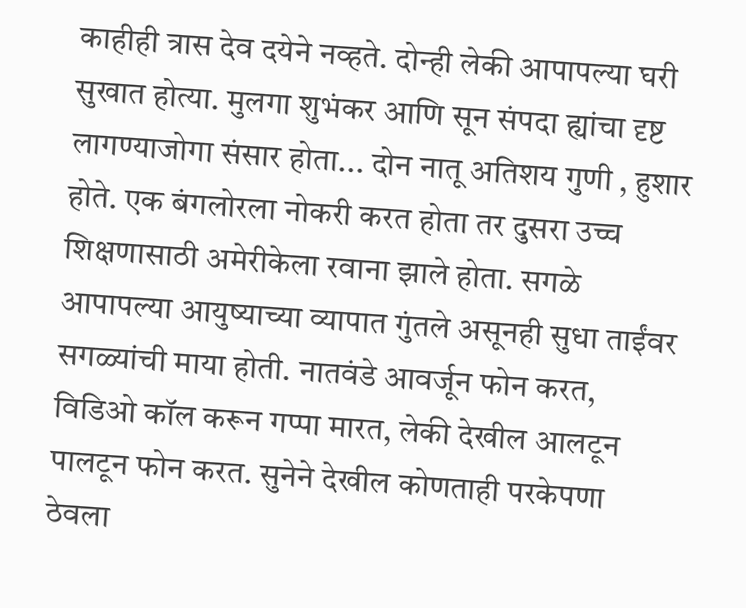काहीही त्रास देव दयेने नव्हते. दोन्ही लेकी आपापल्या घरी सुखात होत्या. मुलगा शुभंकर आणि सून संपदा ह्यांचा दृष्ट लागण्याजोगा संसार होता... दोन नातू अतिशय गुणी , हुशार होते. एक बंगलोरला नोकरी करत होता तर दुसरा उच्च शिक्षणासाठी अमेरीकेला रवाना झाले होता. सगळे आपापल्या आयुष्याच्या व्यापात गुंतले असूनही सुधा ताईंवर सगळ्यांची माया होती. नातवंडे आवर्जून फोन करत, विडिओ कॉल करून गप्पा मारत, लेकी देखील आलटून पालटून फोन करत. सुनेने देखील कोणताही परकेपणा ठेवला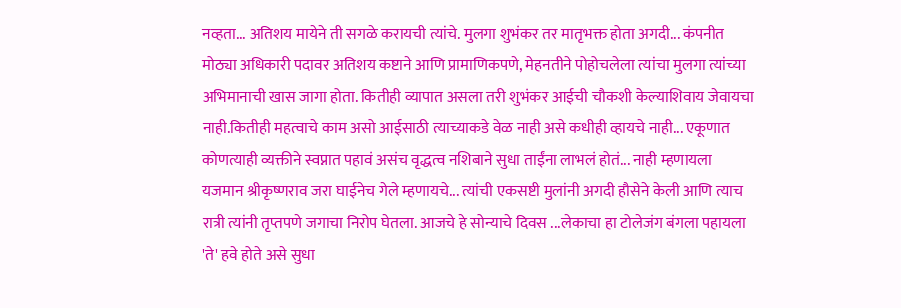नव्हता... अतिशय मायेने ती सगळे करायची त्यांचे. मुलगा शुभंकर तर मातृभक्त होता अगदी... कंपनीत मोठ्या अधिकारी पदावर अतिशय कष्टाने आणि प्रामाणिकपणे, मेहनतीने पोहोचलेला त्यांचा मुलगा त्यांच्या अभिमानाची खास जागा होता. कितीही व्यापात असला तरी शुभंकर आईची चौकशी केल्याशिवाय जेवायचा नाही.कितीही महत्वाचे काम असो आईसाठी त्याच्याकडे वेळ नाही असे कधीही व्हायचे नाही... एकूणात कोणत्याही व्यक्तीने स्वप्नात पहावं असंच वृद्धत्व नशिबाने सुधा ताईंना लाभलं होतं... नाही म्हणायला यजमान श्रीकृष्णराव जरा घाईनेच गेले म्हणायचे... त्यांची एकसष्टी मुलांनी अगदी हौसेने केली आणि त्याच रात्री त्यांनी तृप्तपणे जगाचा निरोप घेतला. आजचे हे सोन्याचे दिवस ...लेकाचा हा टोलेजंग बंगला पहायला 'ते' हवे होते असे सुधा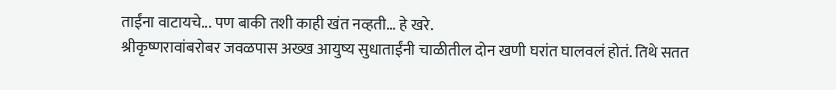ताईंना वाटायचे... पण बाकी तशी काही खंत नव्हती... हे खरे.
श्रीकृष्णरावांबरोबर जवळपास अख्ख आयुष्य सुधाताईंनी चाळीतील दोन खणी घरांत घालवलं होतं. तिथे सतत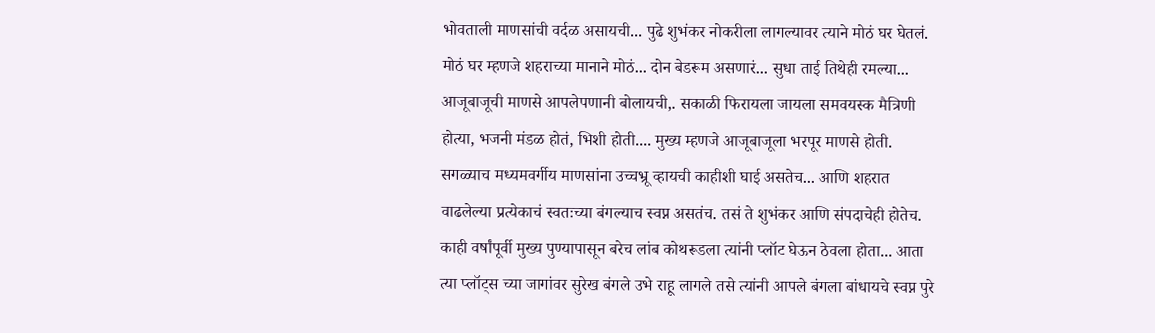भोवताली माणसांची वर्दळ असायची... पुढे शुभंकर नोकरीला लागल्यावर त्याने मोठं घर घेतलं. मोठं घर म्हणजे शहराच्या मानाने मोठं... दोन बेडरूम असणारं... सुधा ताई तिथेही रमल्या... आजूबाजूची माणसे आपलेपणानी बोलायची,. सकाळी फिरायला जायला समवयस्क मैत्रिणी होत्या, भजनी मंडळ होतं, भिशी होती.... मुख्य म्हणजे आजूबाजूला भरपूर माणसे होती. सगळ्याच मध्यमवर्गीय माणसांना उच्चभ्रू व्हायची काहीशी घाई असतेच... आणि शहरात वाढलेल्या प्रत्येकाचं स्वतःच्या बंगल्याच स्वप्न असतंच. तसं ते शुभंकर आणि संपदाचेही होतेच. काही वर्षांपूर्वी मुख्य पुण्यापासून बरेच लांब कोथरूडला त्यांनी प्लॉट घेऊन ठेवला होता... आता त्या प्लॉट्स च्या जागांवर सुरेख बंगले उभे राहू लागले तसे त्यांनी आपले बंगला बांधायचे स्वप्न पुरे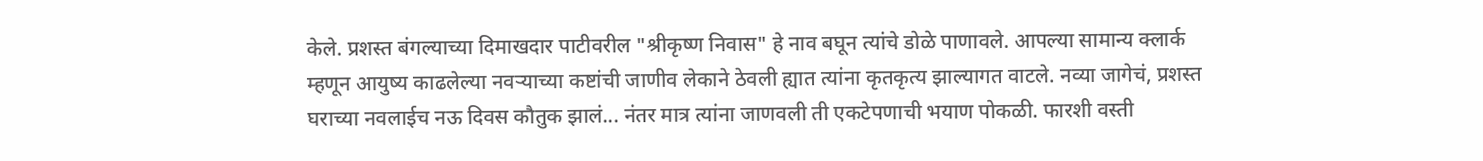केले. प्रशस्त बंगल्याच्या दिमाखदार पाटीवरील "श्रीकृष्ण निवास" हे नाव बघून त्यांचे डोळे पाणावले. आपल्या सामान्य क्लार्क म्हणून आयुष्य काढलेल्या नवऱ्याच्या कष्टांची जाणीव लेकाने ठेवली ह्यात त्यांना कृतकृत्य झाल्यागत वाटले. नव्या जागेचं, प्रशस्त घराच्या नवलाईच नऊ दिवस कौतुक झालं... नंतर मात्र त्यांना जाणवली ती एकटेपणाची भयाण पोकळी. फारशी वस्ती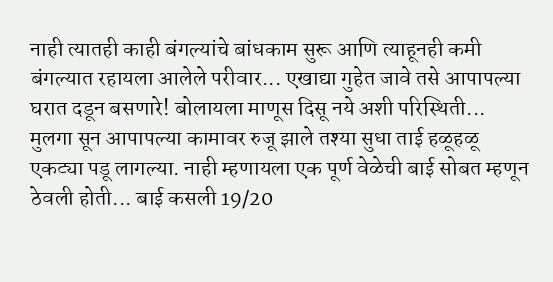नाही त्यातही काही बंगल्यांचे बांधकाम सुरू आणि त्याहूनही कमी बंगल्यात रहायला आलेले परीवार... एखाद्या गुहेत जावे तसे आपापल्या घरात दडून बसणारे! बोलायला माणूस दिसू नये अशी परिस्थिती...
मुलगा सून आपापल्या कामावर रुजू झाले तश्या सुधा ताई हळूहळू एकट्या पडू लागल्या. नाही म्हणायला एक पूर्ण वेळेची बाई सोबत म्हणून ठेवली होती... बाई कसली 19/20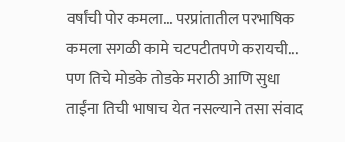वर्षांची पोर कमला... परप्रांतातील परभाषिक कमला सगळी कामे चटपटीतपणे करायची... पण तिचे मोडके तोडके मराठी आणि सुधा ताईंना तिची भाषाच येत नसल्याने तसा संवाद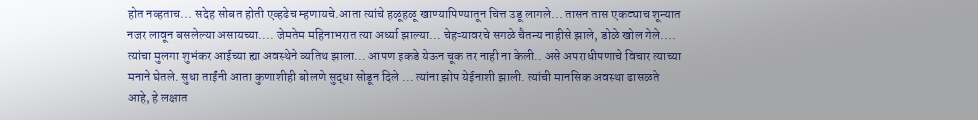होत नव्हताच... सदेह सोबत होती एव्हढेच म्हणायचे.आता त्यांचे हळूहळू खाण्यापिण्यातून चित्त उडू लागले... तासन तास एकट्याच शून्यात नजर लावून बसलेल्या असायच्या.... जेमतेम महिनाभरात त्या अर्ध्या झाल्या... चेहऱ्यावरचे सगळे चैतन्य नाहीसे झाले, डोळे खोल गेले.... त्यांचा मुलगा शुभंकर आईच्या ह्या अवस्थेने व्यतिथ झाला... आपण इकडे येऊन चूक तर नाही ना केली.. असे अपराधीपणाचे विचार त्याच्या मनाने घेतले. सुधा ताईंनी आता कुणाशीही बोलणे सुद्धा सोडून दिले ... त्यांना झोप येईनाशी झाली. त्यांची मानसिक अवस्था ढासळते आहे, हे लक्षात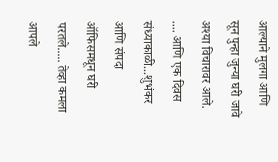आल्याने मुलगा आणि सून पुन्हा जुन्या घरी जावे अश्या विचारावर आले. .... आणि एक दिवस संध्याकाळी...शुभंकर आणि संपदा ऑफिसमधून घरी परतले..... तेव्हा कमला आपले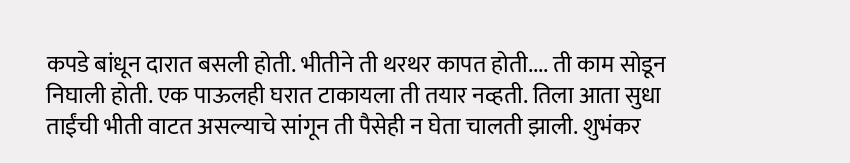कपडे बांधून दारात बसली होती. भीतीने ती थरथर कापत होती.... ती काम सोडून निघाली होती. एक पाऊलही घरात टाकायला ती तयार नव्हती. तिला आता सुधा ताईंची भीती वाटत असल्याचे सांगून ती पैसेही न घेता चालती झाली. शुभंकर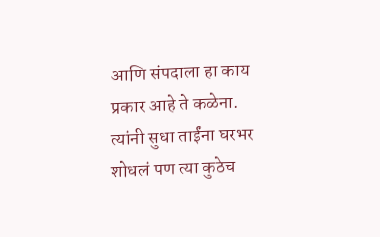आणि संपदाला हा काय प्रकार आहे ते कळेना. त्यांनी सुधा ताईंना घरभर शोधलं पण त्या कुठेच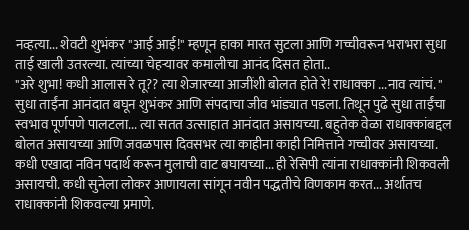नव्हत्या... शेवटी शुभंकर "आई आई!" म्हणून हाका मारत सुटला आणि गच्चीवरून भराभरा सुधा ताई खाली उतरल्या. त्यांच्या चेहऱ्यावर कमालीचा आनंद दिसत होता..
"अरे शुभा! कधी आलास रे तू?? त्या शेजारच्या आजींशी बोलत होते रे! राधाक्का ...नाव त्यांचं. "
सुधा ताईंना आनंदात बघून शुभंकर आणि संपदाचा जीव भांड्यात पडला. तिथून पुढे सुधा ताईंचा स्वभाव पूर्णपणे पालटला... त्या सतत उत्साहात आनंदात असायच्या. बहुतेक वेळा राधाक्कांबद्दल बोलत असायच्या आणि जवळपास दिवसभर त्या काहीना काही निमित्ताने गच्चीवर असायच्या. कधी एखादा नविन पदार्थ करून मुलाची वाट बघायच्या... ही रेसिपी त्यांना राधाक्कांनी शिकवली असायची. कधी सुनेला लोकर आणायला सांगून नवीन पद्धतीचे विणकाम करत... अर्थातच राधाक्कांनी शिकवल्या प्रमाणे.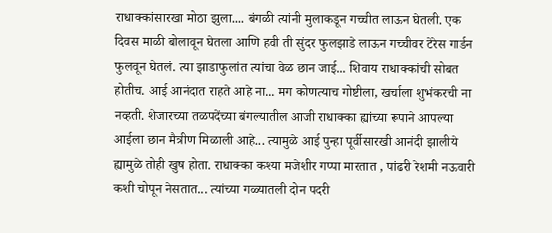राधाक्कांसारखा मोठा झुला.... बंगळी त्यांनी मुलाकडून गच्चीत लाऊन घेतली. एक दिवस माळी बोलावून घेतला आणि हवी ती सुंदर फुलझाडे लाऊन गच्चीवर टेरेस गार्डन फुलवून घेतलं. त्या झाडाफुलांत त्यांचा वेळ छान जाई... शिवाय राधाक्कांची सोबत होतीच. आई आनंदात राहते आहे ना... मग कोणत्याच गोष्टीला, खर्चाला शुभंकरची ना नव्हती. शेजारच्या तळपदेंच्या बंगल्यातील आजी राधाक्का ह्यांच्या रूपाने आपल्या आईला छान मैत्रीण मिळाली आहे... त्यामुळे आई पुन्हा पूर्वीसारखी आनंदी झालीये ह्यामुळे तोही खुष होता. राधाक्का कश्या मजेशीर गप्पा मारतात , पांढरी रेशमी नऊवारी कशी चोपून नेसतात... त्यांच्या गळ्यातली दोन पदरी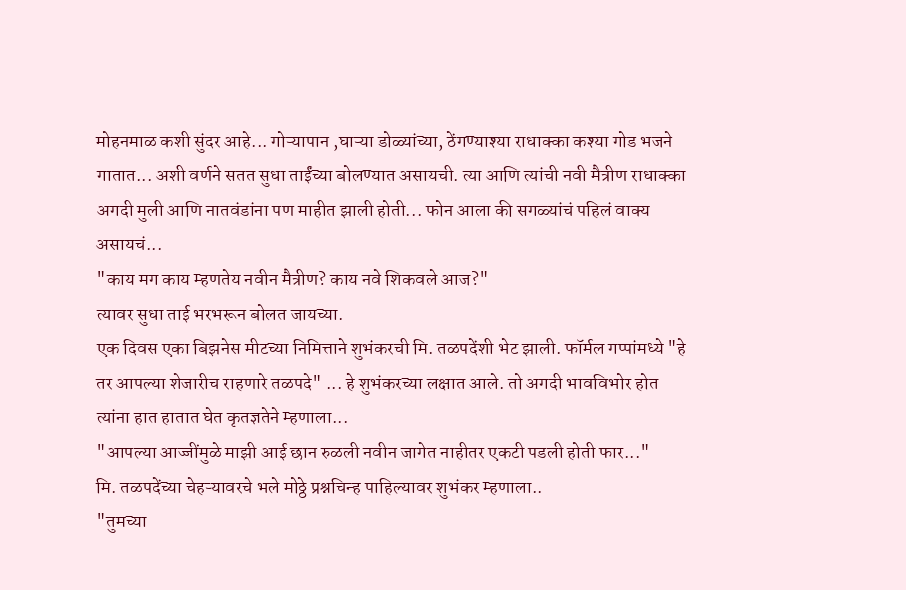मोहनमाळ कशी सुंदर आहे... गोऱ्यापान ,घाऱ्या डोळ्यांच्या, ठेंगण्याश्या राधाक्का कश्या गोड भजने गातात... अशी वर्णने सतत सुधा ताईंच्या बोलण्यात असायची. त्या आणि त्यांची नवी मैत्रीण राधाक्का अगदी मुली आणि नातवंडांना पण माहीत झाली होती... फोन आला की सगळ्यांचं पहिलं वाक्य असायचं...
"काय मग काय म्हणतेय नवीन मैत्रीण? काय नवे शिकवले आज?"
त्यावर सुधा ताई भरभरून बोलत जायच्या.
एक दिवस एका बिझनेस मीटच्या निमित्ताने शुभंकरची मि. तळपदेंशी भेट झाली. फॉर्मल गप्पांमध्ये "हे तर आपल्या शेजारीच राहणारे तळपदे" ... हे शुभंकरच्या लक्षात आले. तो अगदी भावविभोर होत त्यांना हात हातात घेत कृतज्ञतेने म्हणाला...
"आपल्या आज्जींमुळे माझी आई छान रुळली नवीन जागेत नाहीतर एकटी पडली होती फार..."
मि. तळपदेंच्या चेहऱ्यावरचे भले मोठ्ठे प्रश्नचिन्ह पाहिल्यावर शुभंकर म्हणाला..
"तुमच्या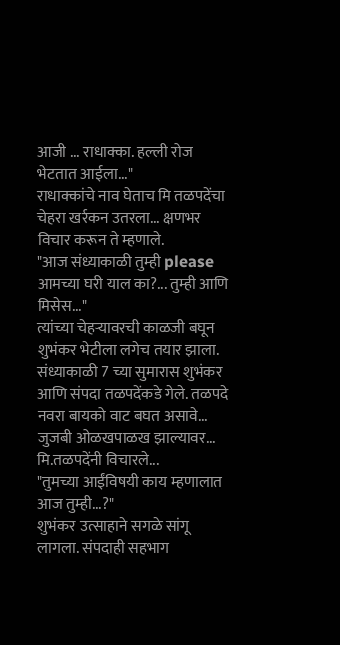आजी ... राधाक्का. हल्ली रोज भेटतात आईला..."
राधाक्कांचे नाव घेताच मि तळपदेंचा चेहरा खर्रकन उतरला... क्षणभर विचार करून ते म्हणाले.
"आज संध्याकाळी तुम्ही please आमच्या घरी याल का?... तुम्ही आणि मिसेस..."
त्यांच्या चेहऱ्यावरची काळजी बघून शुभंकर भेटीला लगेच तयार झाला. संध्याकाळी 7 च्या सुमारास शुभंकर आणि संपदा तळपदेंकडे गेले. तळपदे नवरा बायको वाट बघत असावे... जुजबी ओळखपाळख झाल्यावर... मि.तळपदेंनी विचारले...
"तुमच्या आईंविषयी काय म्हणालात आज तुम्ही...?"
शुभंकर उत्साहाने सगळे सांगू लागला. संपदाही सहभाग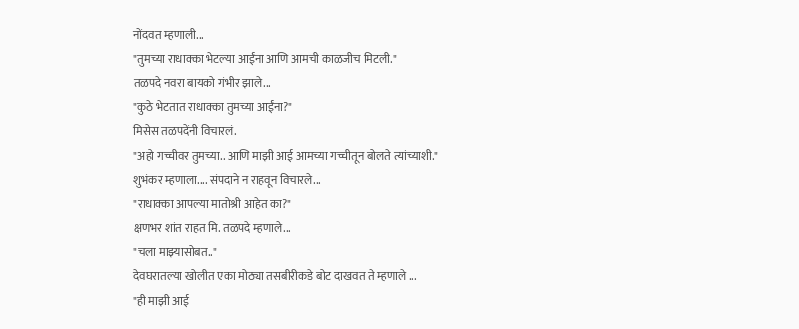नोंदवत म्हणाली...
"तुमच्या राधाक्का भेटल्या आईंना आणि आमची काळजीच मिटली."
तळपदे नवरा बायको गंभीर झाले...
"कुठे भेटतात राधाक्का तुमच्या आईंना?"
मिसेस तळपदेंनी विचारलं.
"अहो गच्चीवर तुमच्या.. आणि माझी आई आमच्या गच्चीतून बोलते त्यांच्याशी."
शुभंकर म्हणाला.... संपदाने न राहवून विचारले...
"राधाक्का आपल्या मातोश्री आहेत का?"
क्षणभर शांत राहत मि. तळपदे म्हणाले...
"चला माझ्यासोबत.."
देवघरातल्या खोलीत एका मोठ्या तसबीरीकडे बोट दाखवत ते म्हणाले ...
"ही माझी आई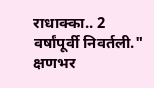राधाक्का.. 2 वर्षांपूर्वी निवर्तली."
क्षणभर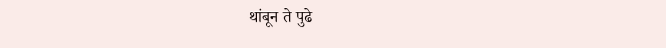थांबून ते पुढे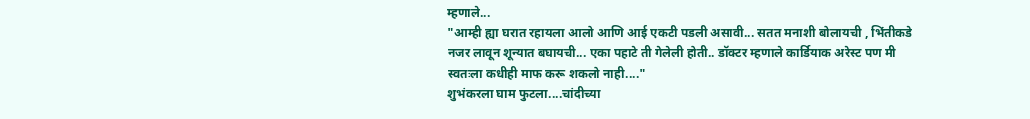म्हणाले...
"आम्ही ह्या घरात रहायला आलो आणि आई एकटी पडली असावी... सतत मनाशी बोलायची , भिंतीकडे नजर लावून शून्यात बघायची... एका पहाटे ती गेलेली होती.. डॉक्टर म्हणाले कार्डियाक अरेस्ट पण मी स्वतःला कधीही माफ करू शकलो नाही...."
शुभंकरला घाम फुटला....चांदीच्या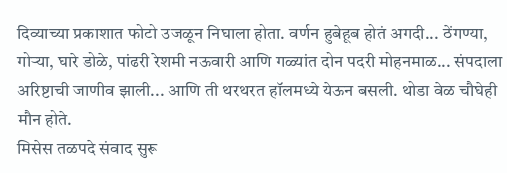दिव्याच्या प्रकाशात फोटो उजळून निघाला होता. वर्णन हुबेहूब होतं अगदी... ठेंगण्या, गोऱ्या, घारे डोळे, पांढरी रेशमी नऊवारी आणि गळ्यांत दोन पदरी मोहनमाळ... संपदाला अरिष्टाची जाणीव झाली... आणि ती थरथरत हॉलमध्ये येऊन बसली. थोडा वेळ चौघेही मौन होते.
मिसेस तळपदे संवाद सुरू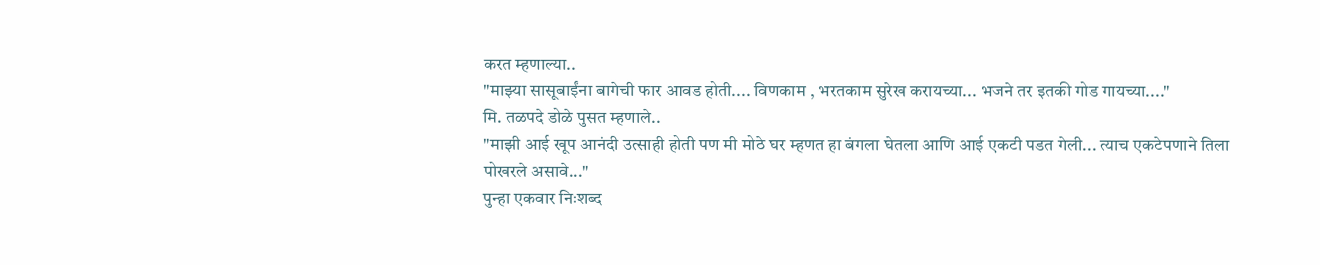करत म्हणाल्या..
"माझ्या सासूबाईंना बागेची फार आवड होती.... विणकाम , भरतकाम सुरेख करायच्या... भजने तर इतकी गोड गायच्या...."
मि. तळपदे डोळे पुसत म्हणाले..
"माझी आई खूप आनंदी उत्साही होती पण मी मोठे घर म्हणत हा बंगला घेतला आणि आई एकटी पडत गेली... त्याच एकटेपणाने तिला पोखरले असावे..."
पुन्हा एकवार निःशब्द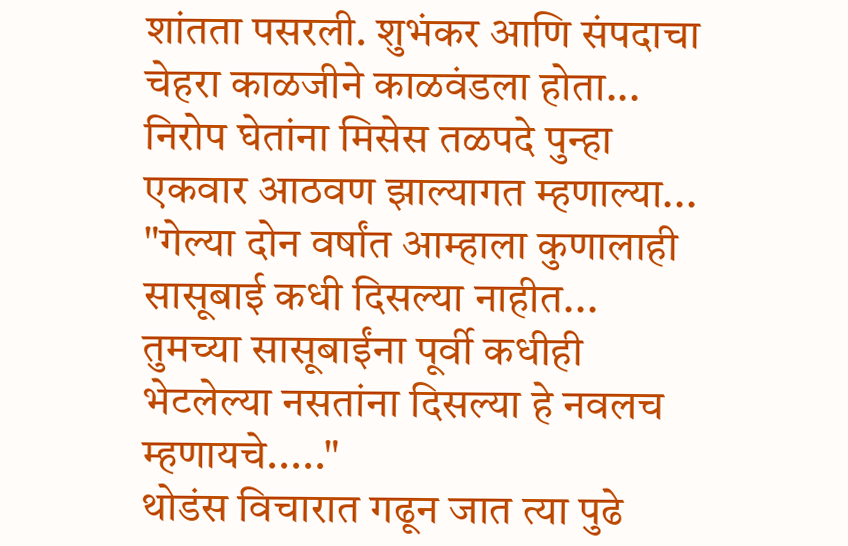शांतता पसरली. शुभंकर आणि संपदाचा चेहरा काळजीने काळवंडला होता... निरोप घेतांना मिसेस तळपदे पुन्हा एकवार आठवण झाल्यागत म्हणाल्या...
"गेल्या दोन वर्षांत आम्हाला कुणालाही सासूबाई कधी दिसल्या नाहीत... तुमच्या सासूबाईंना पूर्वी कधीही भेटलेल्या नसतांना दिसल्या हे नवलच म्हणायचे....."
थोडंस विचारात गढून जात त्या पुढे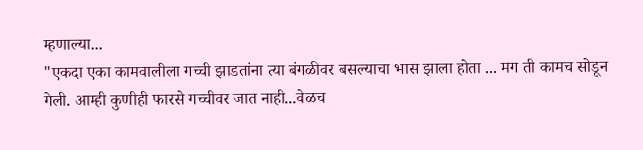म्हणाल्या...
"एकदा एका कामवालीला गच्ची झाडतांना त्या बंगळीवर बसल्याचा भास झाला होता ... मग ती कामच सोडून गेली. आम्ही कुणीही फारसे गच्चीवर जात नाही...वेळच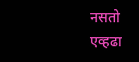नसतो एव्हढा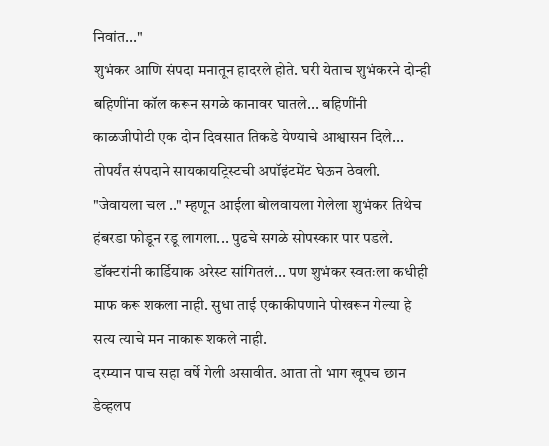निवांत..."
शुभंकर आणि संपदा मनातून हादरले होते. घरी येताच शुभंकरने दोन्ही बहिणींना कॉल करून सगळे कानावर घातले... बहिणींनी काळजीपोटी एक दोन दिवसात तिकडे येण्याचे आश्वासन दिले... तोपर्यंत संपदाने सायकायट्रिस्टची अपॉइंटमेंट घेऊन ठेवली. "जेवायला चल .." म्हणून आईला बोलवायला गेलेला शुभंकर तिथेच हंबरडा फोडून रडू लागला... पुढचे सगळे सोपस्कार पार पडले. डॉक्टरांनी कार्डियाक अरेस्ट सांगितलं... पण शुभंकर स्वतःला कधीही माफ करू शकला नाही. सुधा ताई एकाकीपणाने पोखरून गेल्या हे सत्य त्याचे मन नाकारू शकले नाही.
दरम्यान पाच सहा वर्षे गेली असावीत. आता तो भाग खूपच छान डेव्हलप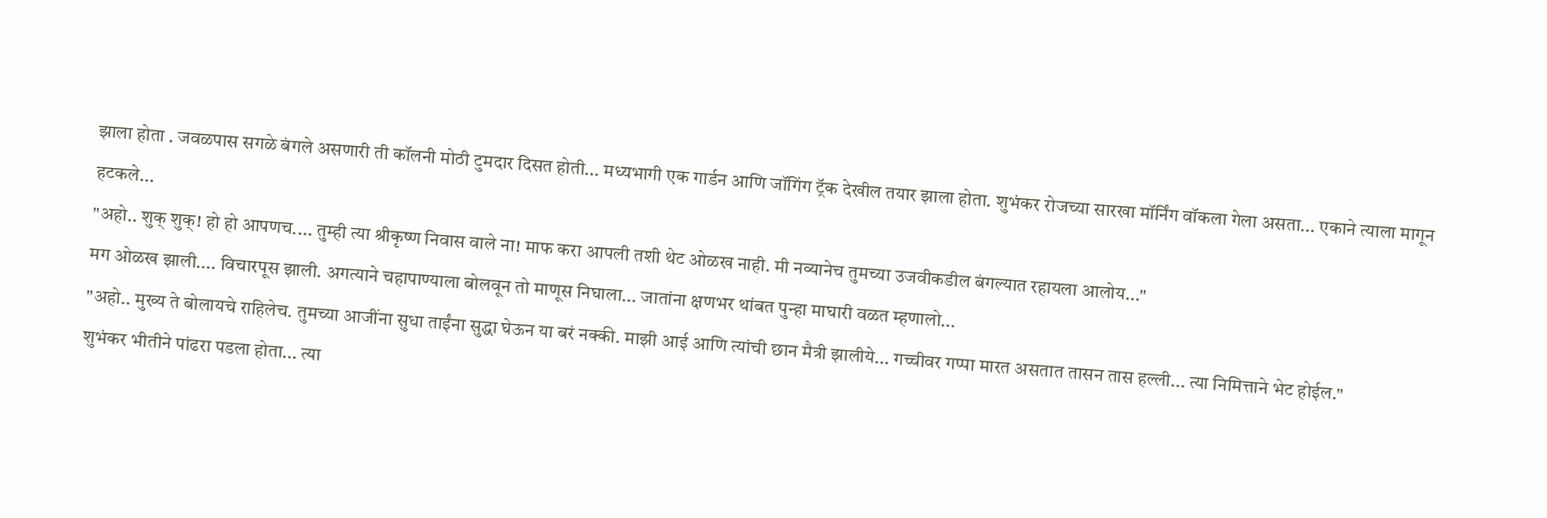झाला होता . जवळपास सगळे बंगले असणारी ती कॉलनी मोठी टुमदार दिसत होती... मध्यभागी एक गार्डन आणि जॉगिंग ट्रॅक देखील तयार झाला होता. शुभंकर रोजच्या सारखा मॉर्निंग वॉकला गेला असता... एकाने त्याला मागून हटकले...
"अहो.. शुक् शुक्! हो हो आपणच.... तुम्ही त्या श्रीकृष्ण निवास वाले ना! माफ करा आपली तशी थेट ओळख नाही. मी नव्यानेच तुमच्या उजवीकडील बंगल्यात रहायला आलोय..."
मग ओळख झाली.... विचारपूस झाली. अगत्याने चहापाण्याला बोलवून तो माणूस निघाला... जातांना क्षणभर थांबत पुन्हा माघारी वळत म्हणालो...
"अहो.. मुख्य ते बोलायचे राहिलेच. तुमच्या आजींना सुधा ताईंना सुद्धा घेऊन या बरं नक्की. माझी आई आणि त्यांची छान मैत्री झालीये... गच्चीवर गप्पा मारत असतात तासन तास हल्ली... त्या निमित्ताने भेट होईल."
शुभंकर भीतीने पांढरा पडला होता... त्या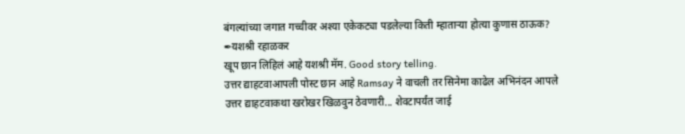बंगल्यांच्या जगात गच्चीवर अश्या एकेकट्या पडलेल्या किती म्हाताऱ्या होत्या कुणास ठाऊक?
✒यशश्री रहाळकर
खूप छान लिहिलं आहे यशश्री मॅम. Good story telling.
उत्तर द्याहटवाआपली पोस्ट छान आहे Ramsay ने वाचली तर सिनेमा काढेल अभिनंदन आपले
उत्तर द्याहटवाकथा खरोखर खिळवुन ठेवणारी... शेवटापर्यंत जाई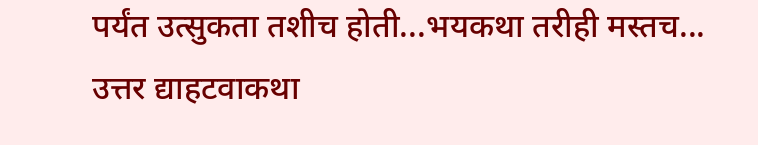पर्यंत उत्सुकता तशीच होती...भयकथा तरीही मस्तच...
उत्तर द्याहटवाकथा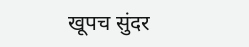खूपच सुंदर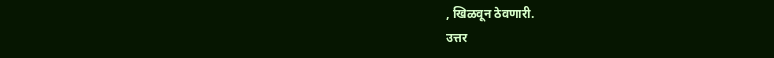, खिळवून ठेवणारी.
उत्तर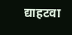द्याहटवा